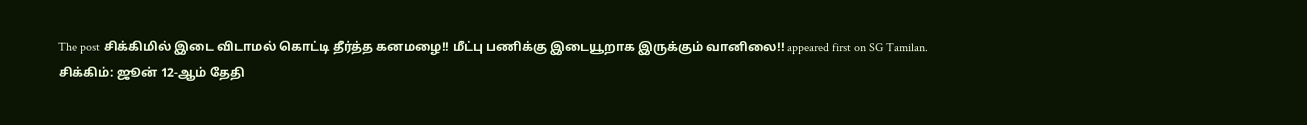The post சிக்கிமில் இடை விடாமல் கொட்டி தீர்த்த கனமழை!! மீட்பு பணிக்கு இடையூறாக இருக்கும் வானிலை!! appeared first on SG Tamilan.
சிக்கிம்: ஜூன் 12-ஆம் தேதி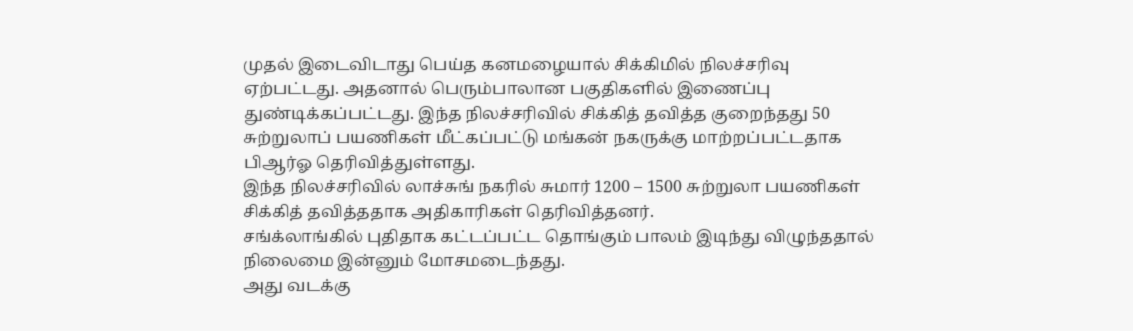முதல் இடைவிடாது பெய்த கனமழையால் சிக்கிமில் நிலச்சரிவு ஏற்பட்டது. அதனால் பெரும்பாலான பகுதிகளில் இணைப்பு துண்டிக்கப்பட்டது. இந்த நிலச்சரிவில் சிக்கித் தவித்த குறைந்தது 50 சுற்றுலாப் பயணிகள் மீட்கப்பட்டு மங்கன் நகருக்கு மாற்றப்பட்டதாக பிஆர்ஓ தெரிவித்துள்ளது.
இந்த நிலச்சரிவில் லாச்சுங் நகரில் சுமார் 1200 – 1500 சுற்றுலா பயணிகள் சிக்கித் தவித்ததாக அதிகாரிகள் தெரிவித்தனர்.
சங்க்லாங்கில் புதிதாக கட்டப்பட்ட தொங்கும் பாலம் இடிந்து விழுந்ததால் நிலைமை இன்னும் மோசமடைந்தது.
அது வடக்கு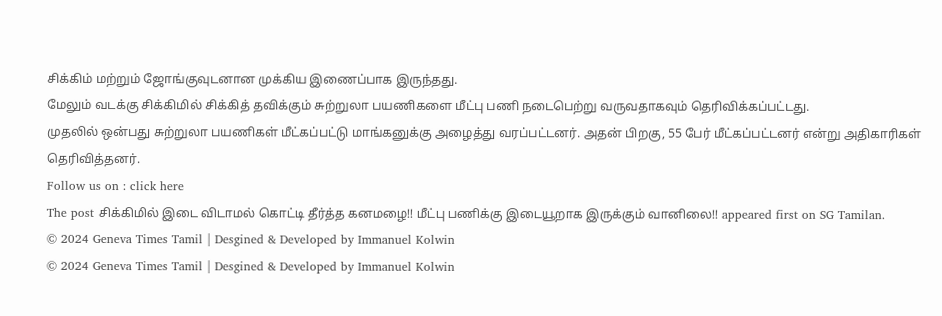சிக்கிம் மற்றும் ஜோங்குவுடனான முக்கிய இணைப்பாக இருந்தது.
மேலும் வடக்கு சிக்கிமில் சிக்கித் தவிக்கும் சுற்றுலா பயணிகளை மீட்பு பணி நடைபெற்று வருவதாகவும் தெரிவிக்கப்பட்டது.
முதலில் ஒன்பது சுற்றுலா பயணிகள் மீட்கப்பட்டு மாங்கனுக்கு அழைத்து வரப்பட்டனர். அதன் பிறகு, 55 பேர் மீட்கப்பட்டனர் என்று அதிகாரிகள் தெரிவித்தனர்.
Follow us on : click here
The post சிக்கிமில் இடை விடாமல் கொட்டி தீர்த்த கனமழை!! மீட்பு பணிக்கு இடையூறாக இருக்கும் வானிலை!! appeared first on SG Tamilan.
© 2024 Geneva Times Tamil | Desgined & Developed by Immanuel Kolwin
© 2024 Geneva Times Tamil | Desgined & Developed by Immanuel Kolwin